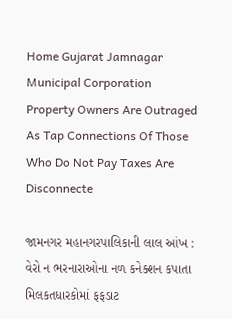Home Gujarat Jamnagar Municipal Corporation Property Owners Are Outraged As Tap Connections Of Those Who Do Not Pay Taxes Are Disconnecte

જામનગર મહાનગરપાલિકાની લાલ આંખ : વેરો ન ભરનારાઓના નળ કનેક્શન કપાતા મિલકતધારકોમાં ફફડાટ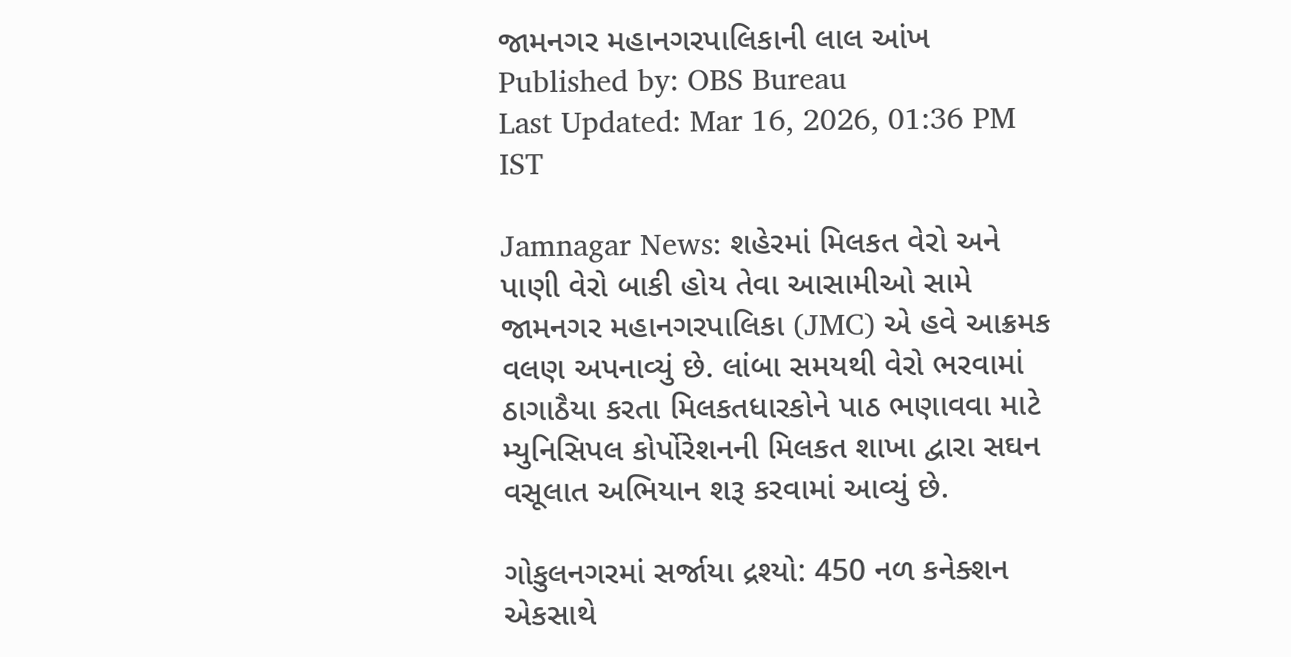જામનગર મહાનગરપાલિકાની લાલ આંખ
Published by: OBS Bureau
Last Updated: Mar 16, 2026, 01:36 PM IST

Jamnagar News: શહેરમાં મિલકત વેરો અને પાણી વેરો બાકી હોય તેવા આસામીઓ સામે જામનગર મહાનગરપાલિકા (JMC) એ હવે આક્રમક વલણ અપનાવ્યું છે. લાંબા સમયથી વેરો ભરવામાં ઠાગાઠૈયા કરતા મિલકતધારકોને પાઠ ભણાવવા માટે મ્યુનિસિપલ કોર્પોરેશનની મિલકત શાખા દ્વારા સઘન વસૂલાત અભિયાન શરૂ કરવામાં આવ્યું છે.

ગોકુલનગરમાં સર્જાયા દ્રશ્યો: 450 નળ કનેક્શન એકસાથે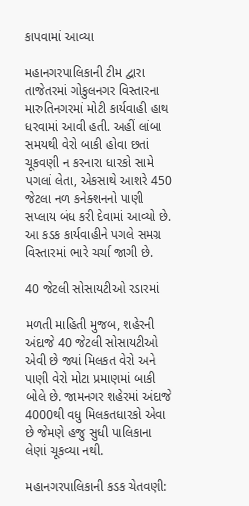કાપવામાં આવ્યા

મહાનગરપાલિકાની ટીમ દ્વારા તાજેતરમાં ગોકુલનગર વિસ્તારના મારુતિનગરમાં મોટી કાર્યવાહી હાથ ધરવામાં આવી હતી. અહીં લાંબા સમયથી વેરો બાકી હોવા છતાં ચૂકવણી ન કરનારા ધારકો સામે પગલાં લેતા, એકસાથે આશરે 450 જેટલા નળ કનેક્શનનો પાણી સપ્લાય બંધ કરી દેવામાં આવ્યો છે. આ કડક કાર્યવાહીને પગલે સમગ્ર વિસ્તારમાં ભારે ચર્ચા જાગી છે.

40 જેટલી સોસાયટીઓ રડારમાં

મળતી માહિતી મુજબ, શહેરની અંદાજે 40 જેટલી સોસાયટીઓ એવી છે જ્યાં મિલકત વેરો અને પાણી વેરો મોટા પ્રમાણમાં બાકી બોલે છે. જામનગર શહેરમાં અંદાજે 4000થી વધુ મિલકતધારકો એવા છે જેમણે હજુ સુધી પાલિકાના લેણાં ચૂકવ્યા નથી.

મહાનગરપાલિકાની કડક ચેતવણી: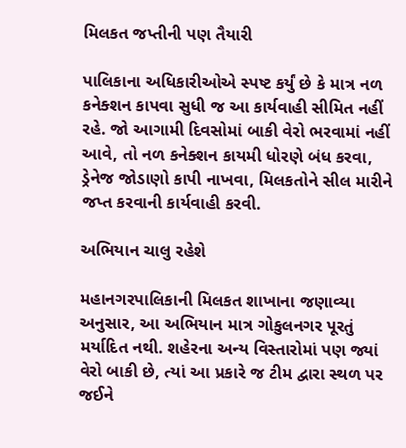મિલકત જપ્તીની પણ તૈયારી

પાલિકાના અધિકારીઓએ સ્પષ્ટ કર્યું છે કે માત્ર નળ કનેક્શન કાપવા સુધી જ આ કાર્યવાહી સીમિત નહીં રહે. જો આગામી દિવસોમાં બાકી વેરો ભરવામાં નહીં આવે, તો નળ કનેક્શન કાયમી ધોરણે બંધ કરવા, ડ્રેનેજ જોડાણો કાપી નાખવા, મિલકતોને સીલ મારીને જપ્ત કરવાની કાર્યવાહી કરવી.

અભિયાન ચાલુ રહેશે

મહાનગરપાલિકાની મિલકત શાખાના જણાવ્યા અનુસાર, આ અભિયાન માત્ર ગોકુલનગર પૂરતું મર્યાદિત નથી. શહેરના અન્ય વિસ્તારોમાં પણ જ્યાં વેરો બાકી છે, ત્યાં આ પ્રકારે જ ટીમ દ્વારા સ્થળ પર જઈને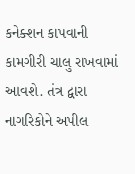કનેક્શન કાપવાની કામગીરી ચાલુ રાખવામાં આવશે. તંત્ર દ્વારા નાગરિકોને અપીલ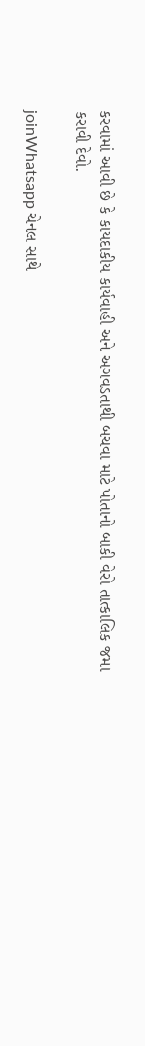કરવામાં આવી છે કે કાયદાકીય કાર્યવાહી અને અગવડતાથી બચવા માટે પોતાનો બાકી વેરો તાત્કાલિક જમા કરાવી દેવો.

joinWhatsapp ચેનલ સાથે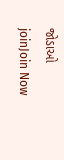જોડાઓ
joinJoin Now